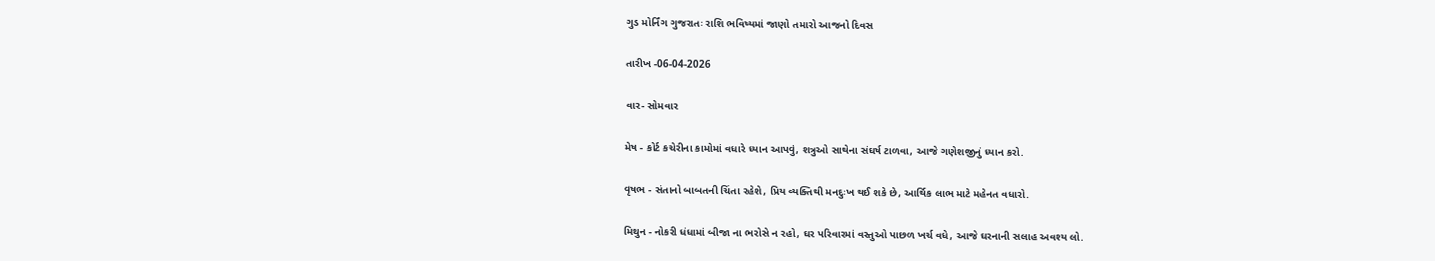ગુડ મોર્નિંગ ગુજરાતઃ રાશિ ભવિષ્યમાં જાણો તમારો આજનો દિવસ

તારીખ -06-04-2026

વાર- સોમવાર

મેષ - કોર્ટ કચેરીના કામોમાં વધારે ધ્યાન આપવું, શત્રુઓ સાથેના સંઘર્ષ ટાળવા, આજે ગણેશજીનું ધ્યાન કરો.

વૃષભ - સંતાનો બાબતની ચિંતા રહેશે, પ્રિય વ્યક્તિથી મનદુઃખ થઈ શકે છે, આર્થિક લાભ માટે મહેનત વધારો.

મિથુન - નોકરી ધંધામાં બીજા ના ભરોસે ન રહો, ઘર પરિવારમાં વસ્તુઓ પાછળ ખર્ચ વધે, આજે ઘરનાની સલાહ અવશ્ય લો.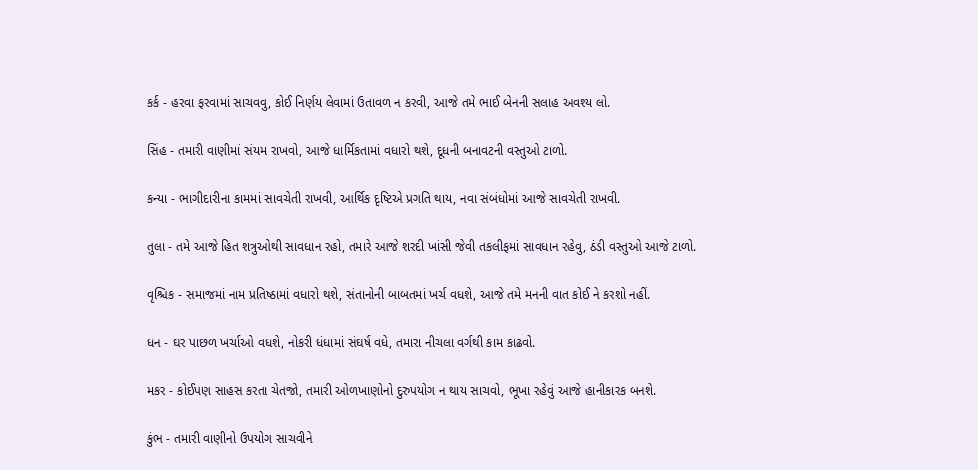કર્ક - હરવા ફરવામાં સાચવવુ, કોઈ નિર્ણય લેવામાં ઉતાવળ ન કરવી, આજે તમે ભાઈ બેનની સલાહ અવશ્ય લો.

સિંહ - તમારી વાણીમાં સંયમ રાખવો, આજે ધાર્મિકતામાં વધારો થશે, દૂધની બનાવટની વસ્તુઓ ટાળો.

કન્યા - ભાગીદારીના કામમાં સાવચેતી રાખવી, આર્થિક દૃષ્ટિએ પ્રગતિ થાય, નવા સંબંધોમાં આજે સાવચેતી રાખવી.

તુલા - તમે આજે હિત શત્રુઓથી સાવધાન રહો, તમારે આજે શરદી ખાંસી જેવી તકલીફમાં સાવધાન રહેવુ, ઠંડી વસ્તુઓ આજે ટાળો.

વૃશ્ચિક - સમાજમાં નામ પ્રતિષ્ઠામાં વધારો થશે, સંતાનોની બાબતમાં ખર્ચ વધશે, આજે તમે મનની વાત કોઈ ને કરશો નહીં.

ધન - ઘર પાછળ ખર્ચાઓ વધશે, નોકરી ધંધામાં સંઘર્ષ વધે, તમારા નીચલા વર્ગથી કામ કાઢવો.

મકર - કોઈપણ સાહસ કરતા ચેતજો, તમારી ઓળખાણોનો દુરુપયોગ ન થાય સાચવો, ભૂખા રહેવું આજે હાનીકારક બનશે.

કુંભ - તમારી વાણીનો ઉપયોગ સાચવીને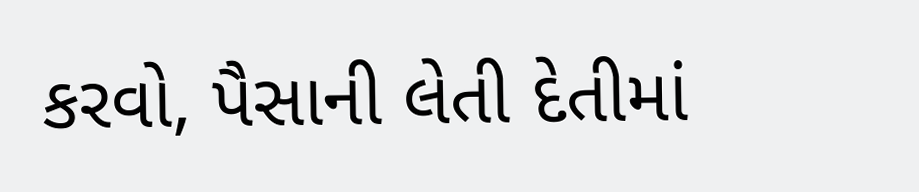કરવો, પૈસાની લેતી દેતીમાં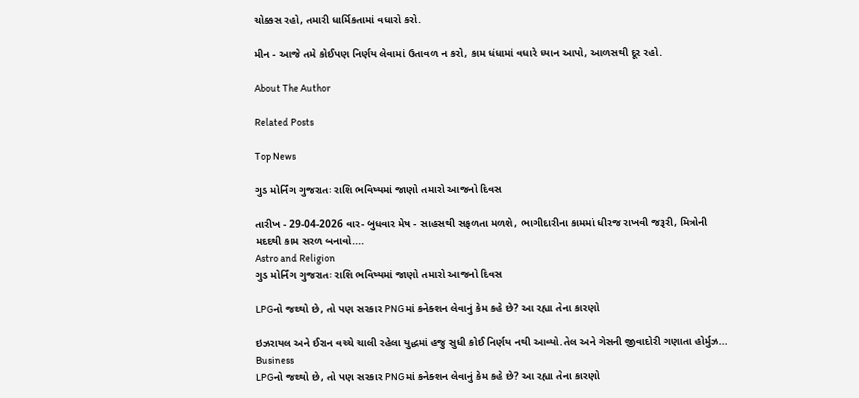ચોક્કસ રહો, તમારી ધાર્મિકતામાં વધારો કરો.

મીન - આજે તમે કોઈપણ નિર્ણય લેવામાં ઉતાવળ ન કરો, કામ ધંધામાં વધારે ધ્યાન આપો, આળસથી દૂર રહો.

About The Author

Related Posts

Top News

ગુડ મોર્નિંગ ગુજરાતઃ રાશિ ભવિષ્યમાં જાણો તમારો આજનો દિવસ

તારીખ - 29-04-2026 વાર- બુધવાર મેષ - સાહસથી સફળતા મળશે, ભાગીદારીના કામમાં ધીરજ રાખવી જરૂરી, મિત્રોની મદદથી કામ સરળ બનાવો....
Astro and Religion
ગુડ મોર્નિંગ ગુજરાતઃ રાશિ ભવિષ્યમાં જાણો તમારો આજનો દિવસ

LPGનો જથ્થો છે, તો પણ સરકાર PNGમાં કનેક્શન લેવાનું કેમ કહે છે? આ રહ્યા તેના કારણો

ઇઝરાયલ અને ઈરાન વચ્ચે ચાલી રહેલા યુદ્ધમાં હજુ સુધી કોઈ નિર્ણય નથી આવ્યો.તેલ અને ગેસની જીવાદોરી ગણાતા હોર્મુઝ...
Business
LPGનો જથ્થો છે, તો પણ સરકાર PNGમાં કનેક્શન લેવાનું કેમ કહે છે? આ રહ્યા તેના કારણો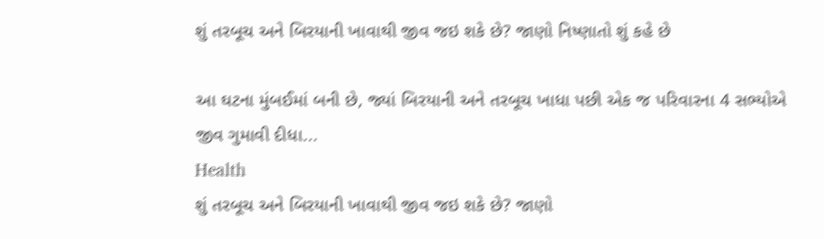શું તરબૂચ અને બિરયાની ખાવાથી જીવ જઇ શકે છે? જાણો નિષ્ણાતો શું કહે છે

આ ઘટના મુંબઈમાં બની છે, જ્યાં બિરયાની અને તરબૂચ ખાધા પછી એક જ પરિવારના 4 સભ્યોએ જીવ ગુમાવી દીધા...
Health
શું તરબૂચ અને બિરયાની ખાવાથી જીવ જઇ શકે છે? જાણો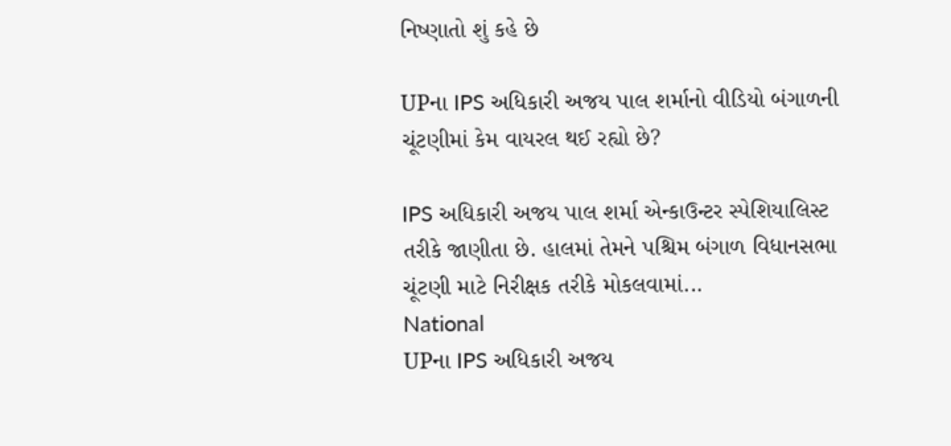નિષ્ણાતો શું કહે છે

UPના IPS અધિકારી અજય પાલ શર્માનો વીડિયો બંગાળની ચૂંટણીમાં કેમ વાયરલ થઈ રહ્યો છે?

IPS અધિકારી અજય પાલ શર્મા એન્કાઉન્ટર સ્પેશિયાલિસ્ટ તરીકે જાણીતા છે. હાલમાં તેમને પશ્ચિમ બંગાળ વિધાનસભા ચૂંટણી માટે નિરીક્ષક તરીકે મોકલવામાં...
National
UPના IPS અધિકારી અજય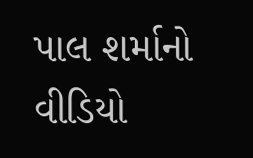પાલ શર્માનો વીડિયો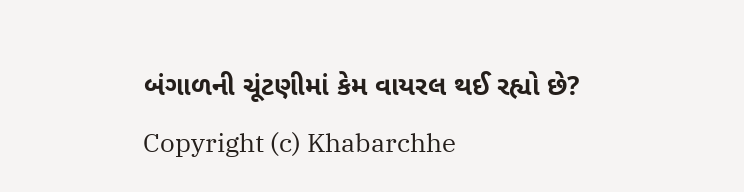બંગાળની ચૂંટણીમાં કેમ વાયરલ થઈ રહ્યો છે?
Copyright (c) Khabarchhe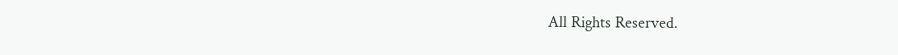All Rights Reserved.